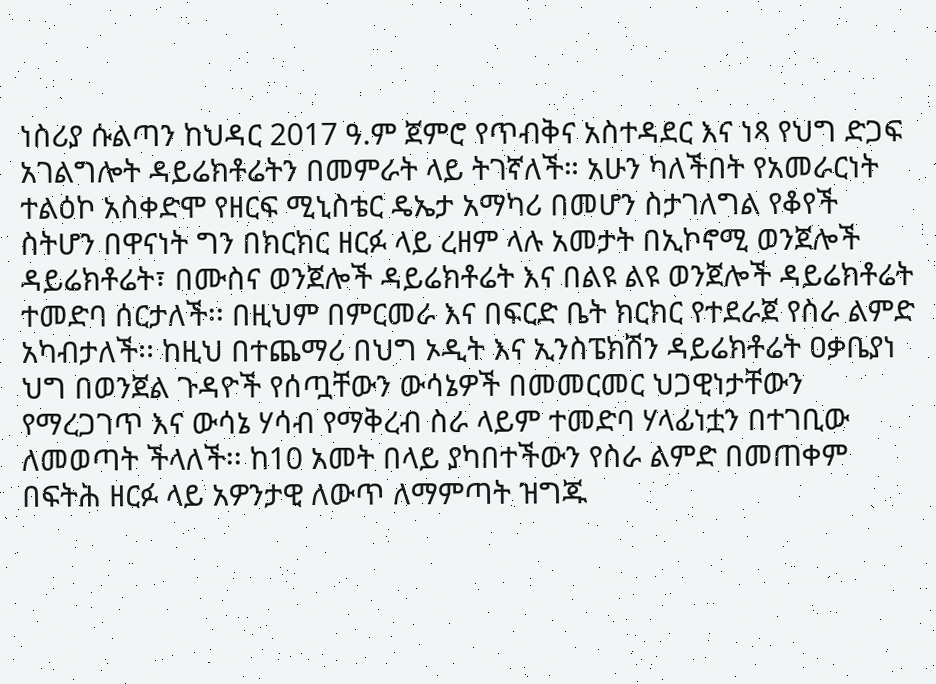ነስሪያ ሱልጣን ከህዳር 2017 ዓ.ም ጀምሮ የጥብቅና አስተዳደር እና ነጻ የህግ ድጋፍ አገልግሎት ዳይሬክቶሬትን በመምራት ላይ ትገኛለች። አሁን ካለችበት የአመራርነት ተልዕኮ አስቀድሞ የዘርፍ ሚኒስቴር ዴኤታ አማካሪ በመሆን ስታገለግል የቆየች ስትሆን በዋናነት ግን በክርክር ዘርፉ ላይ ረዘም ላሉ አመታት በኢኮኖሚ ወንጀሎች ዳይሬክቶሬት፣ በሙስና ወንጀሎች ዳይሬክቶሬት እና በልዩ ልዩ ወንጀሎች ዳይሬክቶሬት ተመድባ ሰርታለች፡፡ በዚህም በምርመራ እና በፍርድ ቤት ክርክር የተደራጀ የስራ ልምድ አካብታለች፡፡ ከዚህ በተጨማሪ በህግ ኦዲት እና ኢንስፔክሽን ዳይሬክቶሬት ዐቃቤያነ ህግ በወንጀል ጉዳዮች የሰጧቸውን ውሳኔዎች በመመርመር ህጋዊነታቸውን የማረጋገጥ እና ውሳኔ ሃሳብ የማቅረብ ስራ ላይም ተመድባ ሃላፊነቷን በተገቢው ለመወጣት ችላለች፡፡ ከ10 አመት በላይ ያካበተችውን የስራ ልምድ በመጠቀም በፍትሕ ዘርፉ ላይ አዎንታዊ ለውጥ ለማምጣት ዝግጁ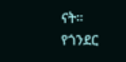ናት።
የጎንደር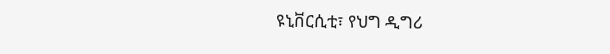ዩኒቨርሲቲ፣ የህግ ዲግሪ